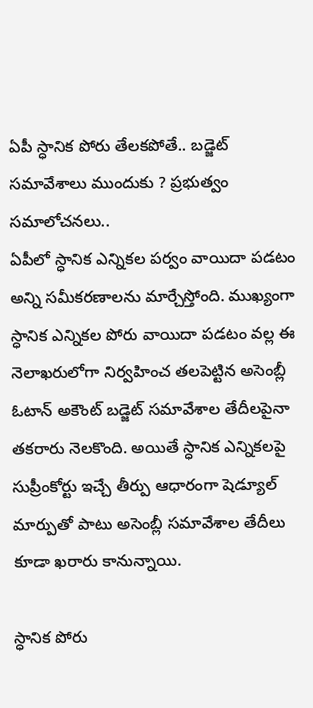ఏపీ స్ధానిక పోరు తేలకపోతే.. బడ్జెట్ సమావేశాలు ముందుకు ? ప్రభుత్వం సమాలోచనలు..
ఏపీలో స్ధానిక ఎన్నికల పర్వం వాయిదా పడటం అన్ని సమీకరణాలను మార్చేస్తోంది. ముఖ్యంగా స్ధానిక ఎన్నికల పోరు వాయిదా పడటం వల్ల ఈ నెలాఖరులోగా నిర్వహించ తలపెట్టిన అసెంబ్లీ ఓటాన్ అకౌంట్ బడ్జెట్ సమావేశాల తేదీలపైనా తకరారు నెలకొంది. అయితే స్ధానిక ఎన్నికలపై సుప్రీంకోర్టు ఇచ్చే తీర్పు ఆధారంగా షెడ్యూల్ మార్పుతో పాటు అసెంబ్లీ సమావేశాల తేదీలు కూడా ఖరారు కానున్నాయి.

స్ధానిక పోరు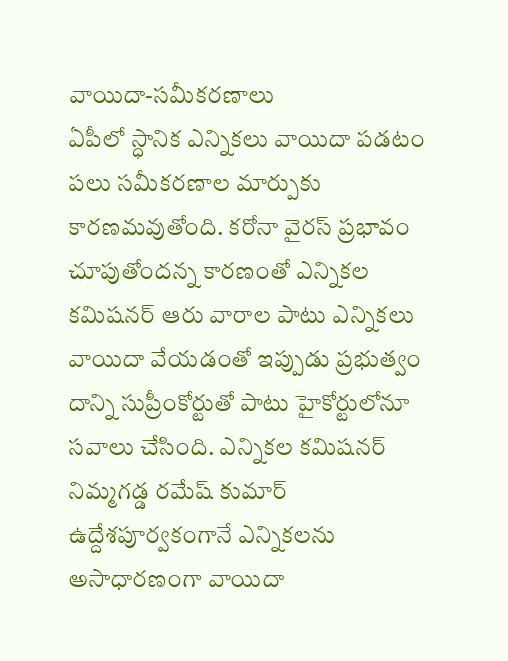వాయిదా-సమీకరణాలు
ఏపీలో స్ధానిక ఎన్నికలు వాయిదా పడటం పలు సమీకరణాల మార్పుకు కారణమవుతోంది. కరోనా వైరస్ ప్రభావం చూపుతోందన్న కారణంతో ఎన్నికల కమిషనర్ ఆరు వారాల పాటు ఎన్నికలు వాయిదా వేయడంతో ఇప్పుడు ప్రభుత్వం దాన్ని సుప్రీంకోర్టుతో పాటు హైకోర్టులోనూ సవాలు చేసింది. ఎన్నికల కమిషనర్ నిమ్మగడ్డ రమేష్ కుమార్ ఉద్దేశపూర్వకంగానే ఎన్నికలను అసాధారణంగా వాయిదా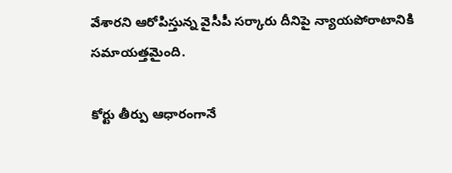వేశారని ఆరోపిస్తున్న వైసీపీ సర్కారు దీనిపై న్యాయపోరాటానికి సమాయత్తమైంది.

కోర్టు తీర్పు ఆధారంగానే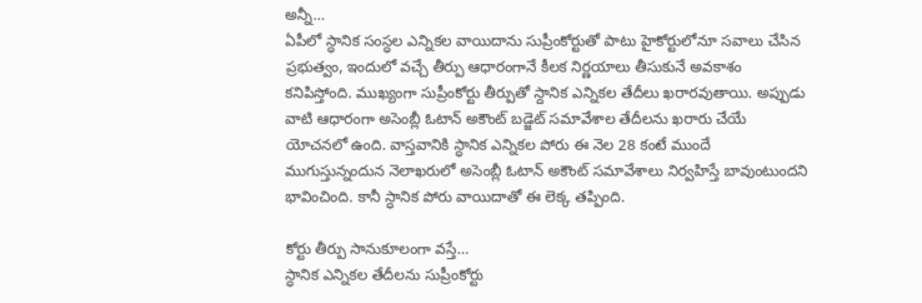అన్నీ...
ఏపీలో స్ధానిక సంస్ధల ఎన్నికల వాయిదాను సుప్రీంకోర్టుతో పాటు హైకోర్టులోనూ సవాలు చేసిన ప్రభుత్వం, ఇందులో వచ్చే తీర్పు ఆధారంగానే కీలక నిర్ణయాలు తీసుకునే అవకాశం కనిపిస్తోంది. ముఖ్యంగా సుప్రీంకోర్టు తీర్పుతో స్దానిక ఎన్నికల తేదీలు ఖరారవుతాయి. అప్పుడు వాటి ఆధారంగా అసెంబ్లీ ఓటాన్ అకౌంట్ బడ్జెట్ సమావేశాల తేదీలను ఖరారు చేయే యోచనలో ఉంది. వాస్తవానికి స్ధానిక ఎన్నికల పోరు ఈ నెల 28 కంటే ముందే ముగుస్తున్నందున నెలాఖరులో అసెంబ్లీ ఓటాన్ అకౌంట్ సమావేశాలు నిర్వహిస్తే బావుంటుందని భావించింది. కానీ స్ధానిక పోరు వాయిదాతో ఈ లెక్క తప్పింది.

కోర్టు తీర్పు సానుకూలంగా వస్తే...
స్ధానిక ఎన్నికల తేదీలను సుప్రీంకోర్టు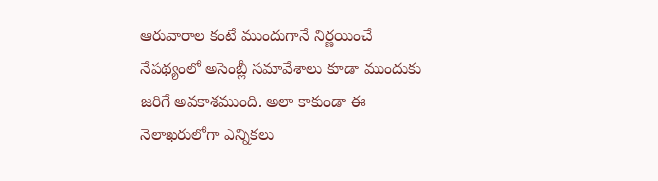ఆరువారాల కంటే ముందుగానే నిర్ణయించే నేపథ్యంలో అసెంబ్లీ సమావేశాలు కూడా ముందుకు జరిగే అవకాశముంది. అలా కాకుండా ఈ నెలాఖరులోగా ఎన్నికలు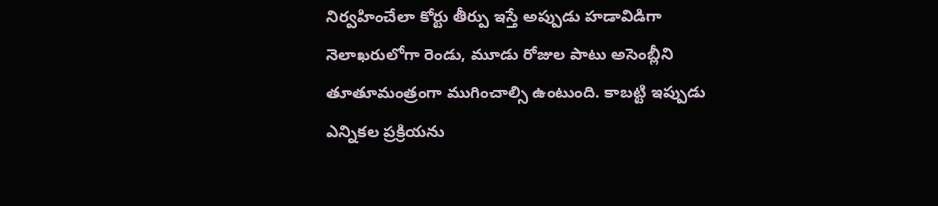నిర్వహించేలా కోర్టు తీర్పు ఇస్తే అప్పుడు హడావిడిగా నెలాఖరులోగా రెండు, మూడు రోజుల పాటు అసెంబ్లీని తూతూమంత్రంగా ముగించాల్సి ఉంటుంది. కాబట్టి ఇప్పుడు ఎన్నికల ప్రక్రియను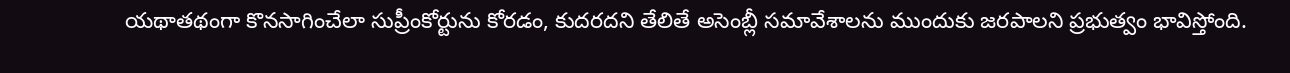యథాతథంగా కొనసాగించేలా సుప్రీంకోర్టును కోరడం, కుదరదని తేలితే అసెంబ్లీ సమావేశాలను ముందుకు జరపాలని ప్రభుత్వం భావిస్తోంది.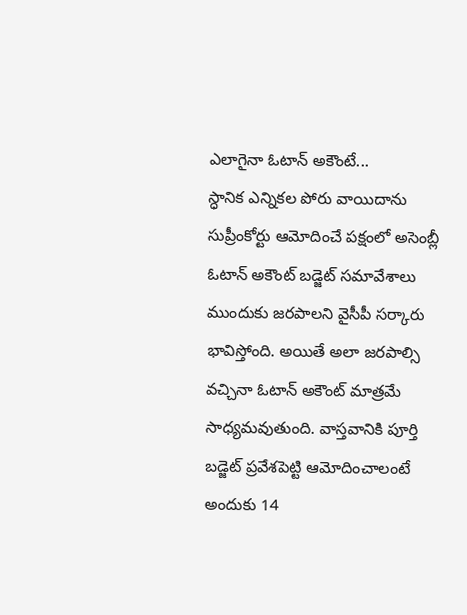ఎలాగైనా ఓటాన్ అకౌంటే...
స్ధానిక ఎన్నికల పోరు వాయిదాను సుప్రీంకోర్టు ఆమోదించే పక్షంలో అసెంబ్లీ ఓటాన్ అకౌంట్ బడ్జెట్ సమావేశాలు ముందుకు జరపాలని వైసీపీ సర్కారు భావిస్తోంది. అయితే అలా జరపాల్సి వచ్చినా ఓటాన్ అకౌంట్ మాత్రమే సాధ్యమవుతుంది. వాస్తవానికి పూర్తి బడ్జెట్ ప్రవేశపెట్టి ఆమోదించాలంటే అందుకు 14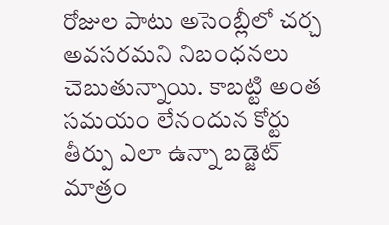రోజుల పాటు అసెంబ్లీలో చర్చ అవసరమని నిబంధనలు చెబుతున్నాయి. కాబట్టి అంత సమయం లేనందున కోర్టు తీర్పు ఎలా ఉన్నా బడ్జెట్ మాత్రం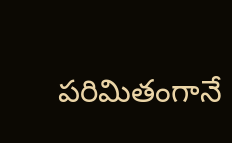పరిమితంగానే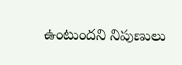ఉంటుందని నిపుణులు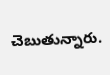చెబుతున్నారు.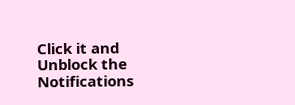Click it and Unblock the Notifications